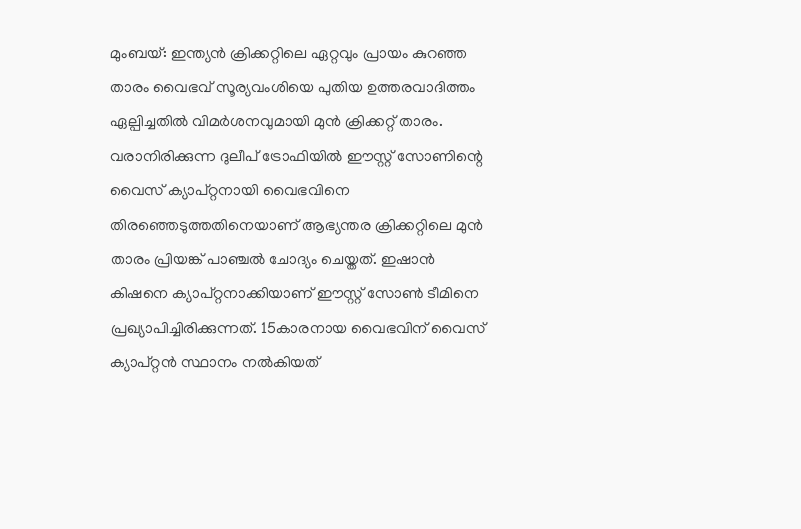മുംബയ്: ഇന്ത്യൻ ക്രിക്കറ്റിലെ ഏറ്റവും പ്രായം കുറഞ്ഞ താരം വൈഭവ് സൂര്യവംശിയെ പുതിയ ഉത്തരവാദിത്തം ഏല്പിച്ചതിൽ വിമർശനവുമായി മുൻ ക്രിക്കറ്റ് താരം. വരാനിരിക്കുന്ന ദുലീപ് ട്രോഫിയിൽ ഈസ്റ്റ് സോണിന്റെ വൈസ് ക്യാപ്റ്റനായി വൈഭവിനെ തിരഞ്ഞെടുത്തതിനെയാണ് ആഭ്യന്തര ക്രിക്കറ്റിലെ മുൻ താരം പ്രിയങ്ക് പാഞ്ചൽ ചോദ്യം ചെയ്തത്. ഇഷാൻ കിഷനെ ക്യാപ്റ്റനാക്കിയാണ് ഈസ്റ്റ് സോൺ ടീമിനെ പ്രഖ്യാപിച്ചിരിക്കുന്നത്. 15കാരനായ വൈഭവിന് വൈസ് ക്യാപ്റ്റൻ സ്ഥാനം നൽകിയത്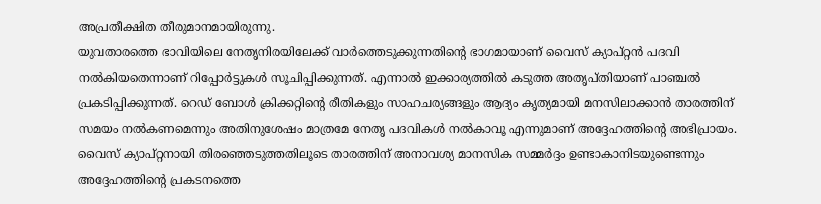അപ്രതീക്ഷിത തീരുമാനമായിരുന്നു.
യുവതാരത്തെ ഭാവിയിലെ നേതൃനിരയിലേക്ക് വാർത്തെടുക്കുന്നതിന്റെ ഭാഗമായാണ് വൈസ് ക്യാപ്റ്റൻ പദവി നൽകിയതെന്നാണ് റിപ്പോർട്ടുകൾ സൂചിപ്പിക്കുന്നത്. എന്നാൽ ഇക്കാര്യത്തിൽ കടുത്ത അതൃപ്തിയാണ് പാഞ്ചൽ പ്രകടിപ്പിക്കുന്നത്. റെഡ് ബോൾ ക്രിക്കറ്റിന്റെ രീതികളും സാഹചര്യങ്ങളും ആദ്യം കൃത്യമായി മനസിലാക്കാൻ താരത്തിന് സമയം നൽകണമെന്നും അതിനുശേഷം മാത്രമേ നേതൃ പദവികൾ നൽകാവൂ എന്നുമാണ് അദ്ദേഹത്തിന്റെ അഭിപ്രായം. വൈസ് ക്യാപ്റ്റനായി തിരഞ്ഞെടുത്തതിലൂടെ താരത്തിന് അനാവശ്യ മാനസിക സമ്മർദ്ദം ഉണ്ടാകാനിടയുണ്ടെന്നും അദ്ദേഹത്തിന്റെ പ്രകടനത്തെ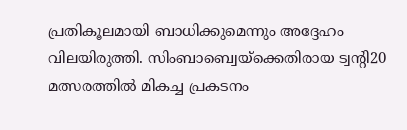പ്രതികൂലമായി ബാധിക്കുമെന്നും അദ്ദേഹം വിലയിരുത്തി. സിംബാബ്വെയ്ക്കെതിരായ ട്വന്റി20 മത്സരത്തിൽ മികച്ച പ്രകടനം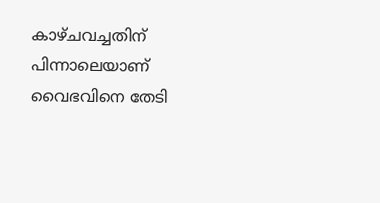കാഴ്ചവച്ചതിന് പിന്നാലെയാണ് വൈഭവിനെ തേടി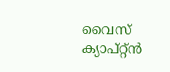വൈസ് ക്യാപ്റ്റ്ൻ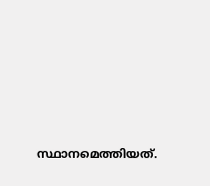സ്ഥാനമെത്തിയത്.